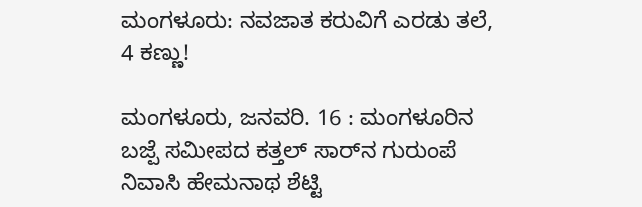ಮಂಗಳೂರು: ನವಜಾತ ಕರುವಿಗೆ ಎರಡು ತಲೆ, 4 ಕಣ್ಣು!

ಮಂಗಳೂರು, ಜನವರಿ. 16 : ಮಂಗಳೂರಿನ ಬಜ್ಪೆ ಸಮೀಪದ ಕತ್ತಲ್ ಸಾರ್‌ನ ಗುರುಂಪೆ ನಿವಾಸಿ ಹೇಮನಾಥ ಶೆಟ್ಟಿ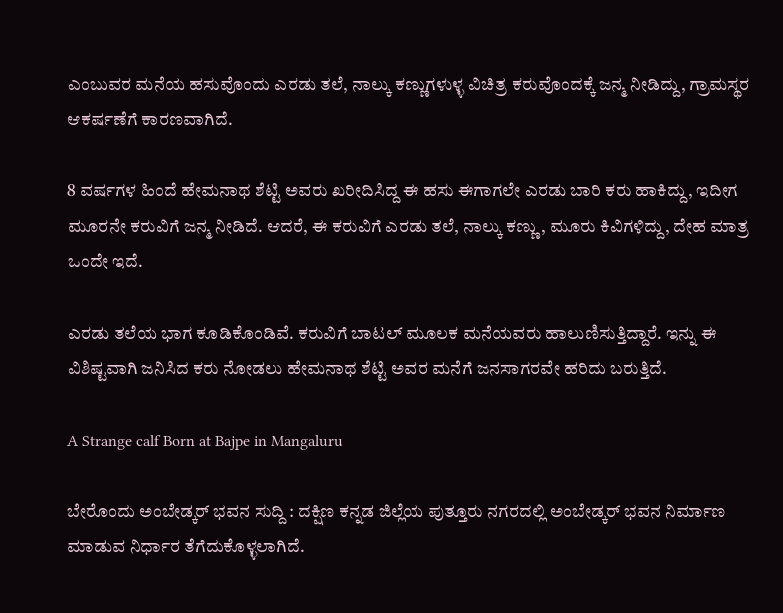ಎಂಬುವರ ಮನೆಯ ಹಸುವೊಂದು ಎರಡು ತಲೆ, ನಾಲ್ಕು ಕಣ್ಣುಗಳುಳ್ಳ ವಿಚಿತ್ರ ಕರುವೊಂದಕ್ಕೆ ಜನ್ಮ ನೀಡಿದ್ದು, ಗ್ರಾಮಸ್ಥರ ಆಕರ್ಷಣೆಗೆ ಕಾರಣವಾಗಿದೆ.

8 ವರ್ಷಗಳ ಹಿಂದೆ ಹೇಮನಾಥ ಶೆಟ್ಟಿ ಅವರು ಖರೀದಿಸಿದ್ದ ಈ ಹಸು ಈಗಾಗಲೇ ಎರಡು ಬಾರಿ ಕರು ಹಾಕಿದ್ದು, ಇದೀಗ ಮೂರನೇ ಕರುವಿಗೆ ಜನ್ಮ ನೀಡಿದೆ. ಆದರೆ, ಈ ಕರುವಿಗೆ ಎರಡು ತಲೆ, ನಾಲ್ಕು ಕಣ್ಣು, ಮೂರು ಕಿವಿಗಳಿದ್ದು, ದೇಹ ಮಾತ್ರ ಒಂದೇ ಇದೆ.

ಎರಡು ತಲೆಯ ಭಾಗ ಕೂಡಿಕೊಂಡಿವೆ. ಕರುವಿಗೆ ಬಾಟಲ್ ಮೂಲಕ ಮನೆಯವರು ಹಾಲುಣಿಸುತ್ತಿದ್ದಾರೆ. ಇನ್ನು ಈ ವಿಶಿಷ್ಟವಾಗಿ ಜನಿಸಿದ ಕರು ನೋಡಲು ಹೇಮನಾಥ ಶೆಟ್ಟಿ ಅವರ ಮನೆಗೆ ಜನಸಾಗರವೇ ಹರಿದು ಬರುತ್ತಿದೆ.

A Strange calf Born at Bajpe in Mangaluru

ಬೇರೊಂದು ಅಂಬೇಡ್ಕರ್ ಭವನ ಸುದ್ದಿ : ದಕ್ಷಿಣ ಕನ್ನಡ ಜಿಲ್ಲೆಯ ಪುತ್ತೂರು ನಗರದಲ್ಲಿ ಅಂಬೇಡ್ಕರ್ ಭವನ ನಿರ್ಮಾಣ ಮಾಡುವ ನಿರ್ಧಾರ ತೆಗೆದುಕೊಳ್ಳಲಾಗಿದೆ.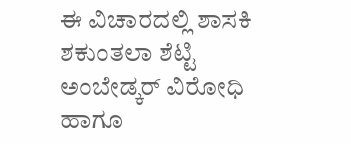ಈ ವಿಚಾರದಲ್ಲಿ ಶಾಸಕಿ ಶಕುಂತಲಾ ಶೆಟ್ಟಿ ಅಂಬೇಡ್ಕರ್ ವಿರೋಧಿ ಹಾಗೂ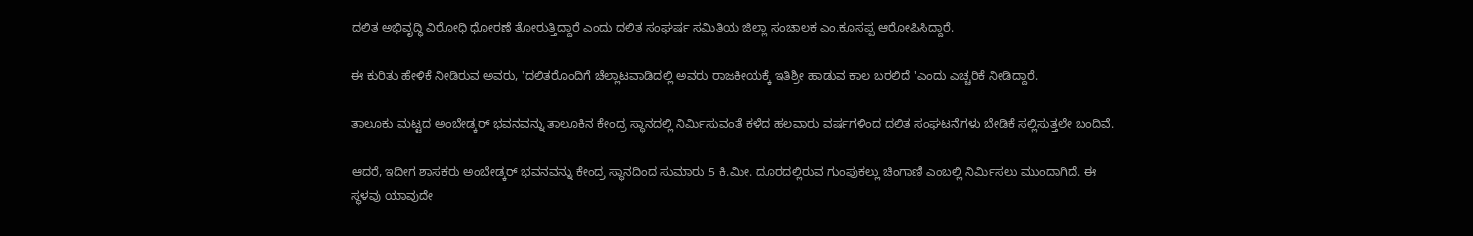ದಲಿತ ಅಭಿವೃದ್ಧಿ ವಿರೋಧಿ ಧೋರಣೆ ತೋರುತ್ತಿದ್ದಾರೆ ಎಂದು ದಲಿತ ಸಂಘರ್ಷ ಸಮಿತಿಯ ಜಿಲ್ಲಾ ಸಂಚಾಲಕ ಎಂ.ಕೂಸಪ್ಪ ಆರೋಪಿಸಿದ್ದಾರೆ.

ಈ ಕುರಿತು ಹೇಳಿಕೆ ನೀಡಿರುವ ಅವರು, 'ದಲಿತರೊಂದಿಗೆ ಚೆಲ್ಲಾಟವಾಡಿದಲ್ಲಿ ಅವರು ರಾಜಕೀಯಕ್ಕೆ ಇತಿಶ್ರೀ ಹಾಡುವ ಕಾಲ ಬರಲಿದೆ 'ಎಂದು ಎಚ್ಚರಿಕೆ ನೀಡಿದ್ದಾರೆ.

ತಾಲೂಕು ಮಟ್ಟದ ಅಂಬೇಡ್ಕರ್ ಭವನವನ್ನು ತಾಲೂಕಿನ ಕೇಂದ್ರ ಸ್ಥಾನದಲ್ಲಿ ನಿರ್ಮಿಸುವಂತೆ ಕಳೆದ ಹಲವಾರು ವರ್ಷಗಳಿಂದ ದಲಿತ ಸಂಘಟನೆಗಳು ಬೇಡಿಕೆ ಸಲ್ಲಿಸುತ್ತಲೇ ಬಂದಿವೆ.

ಆದರೆ, ಇದೀಗ ಶಾಸಕರು ಅಂಬೇಡ್ಕರ್ ಭವನವನ್ನು ಕೇಂದ್ರ ಸ್ಥಾನದಿಂದ ಸುಮಾರು 5 ಕಿ.ಮೀ. ದೂರದಲ್ಲಿರುವ ಗುಂಪುಕಲ್ಲು ಚಿಂಗಾಣಿ ಎಂಬಲ್ಲಿ ನಿರ್ಮಿಸಲು ಮುಂದಾಗಿದೆ. ಈ ಸ್ಥಳವು ಯಾವುದೇ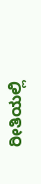ರೀತಿಯಲ್ಲಿ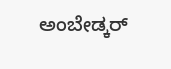ಅಂಬೇಡ್ಕರ್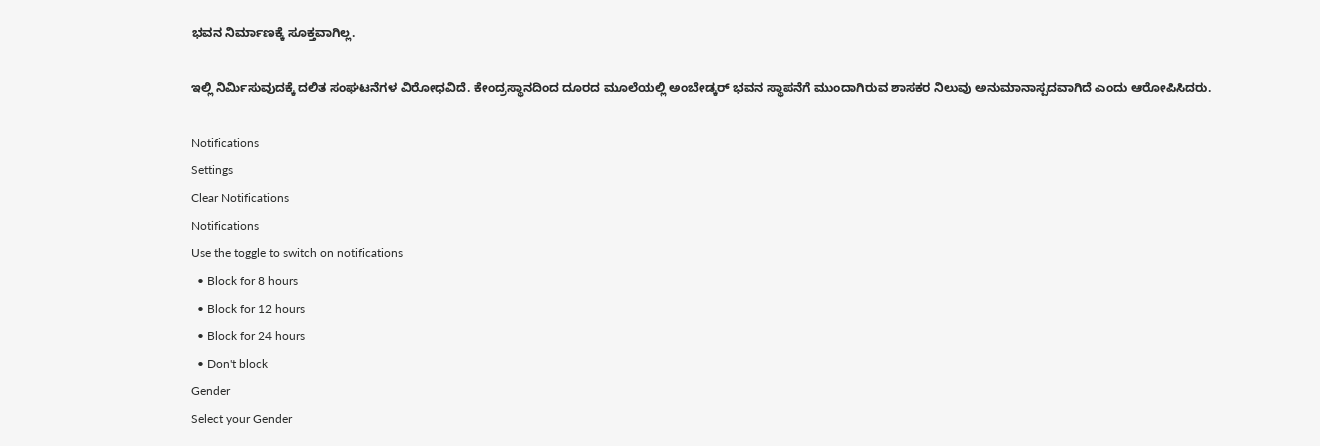ಭವನ ನಿರ್ಮಾಣಕ್ಕೆ ಸೂಕ್ತವಾಗಿಲ್ಲ.

ಇಲ್ಲಿ ನಿರ್ಮಿಸುವುದಕ್ಕೆ ದಲಿತ ಸಂಘಟನೆಗಳ ವಿರೋಧವಿದೆ. ಕೇಂದ್ರಸ್ಥಾನದಿಂದ ದೂರದ ಮೂಲೆಯಲ್ಲಿ ಅಂಬೇಡ್ಕರ್ ಭವನ ಸ್ಥಾಪನೆಗೆ ಮುಂದಾಗಿರುವ ಶಾಸಕರ ನಿಲುವು ಅನುಮಾನಾಸ್ಪದವಾಗಿದೆ ಎಂದು ಆರೋಪಿಸಿದರು.

Notifications
Settings
Clear Notifications
Notifications
Use the toggle to switch on notifications
  • Block for 8 hours
  • Block for 12 hours
  • Block for 24 hours
  • Don't block
Gender
Select your Gender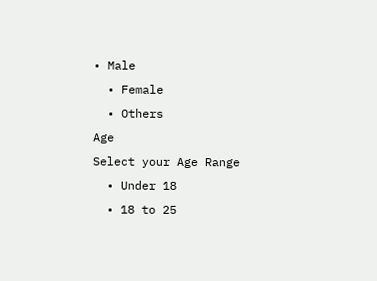• Male
  • Female
  • Others
Age
Select your Age Range
  • Under 18
  • 18 to 25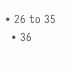• 26 to 35
  • 36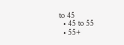to 45
  • 45 to 55
  • 55+